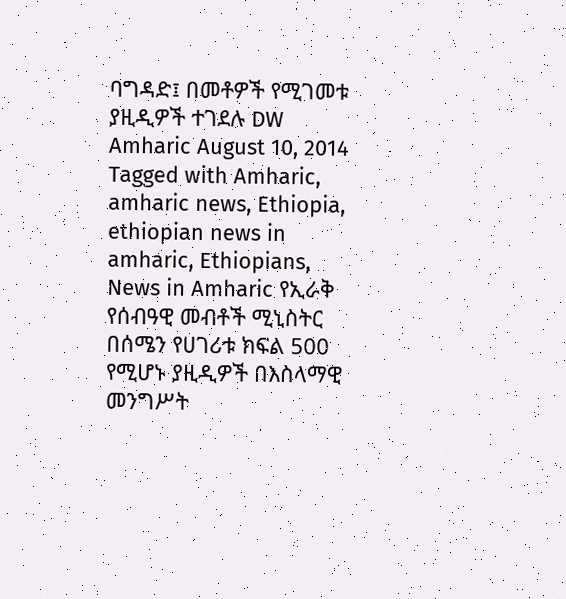ባግዳድ፤ በመቶዎች የሚገመቱ ያዚዲዎች ተገደሉ DW Amharic August 10, 2014 Tagged with Amharic, amharic news, Ethiopia, ethiopian news in amharic, Ethiopians, News in Amharic የኢራቅ የሰብዓዊ መብቶች ሚኒስትር በሰሜን የሀገሪቱ ክፍል 500 የሚሆኑ ያዚዲዎች በእስላማዊ መንግሥት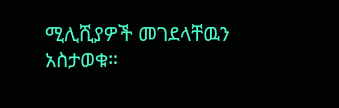ሚሊሺያዎች መገደላቸዉን አስታወቁ።